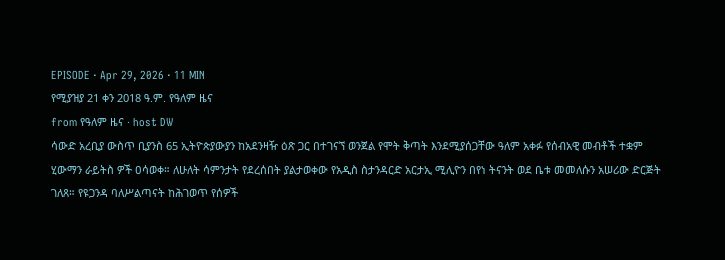EPISODE · Apr 29, 2026 · 11 MIN
የሚያዝያ 21 ቀን 2018 ዓ.ም. የዓለም ዜና
from የዓለም ዜና · host DW
ሳውድ አረቢያ ውስጥ ቢያንስ 65 ኢትዮጵያውያን ከአደንዛዥ ዕጽ ጋር በተገናኘ ወንጀል የሞት ቅጣት እንደሚያሰጋቸው ዓለም አቀፉ የሰብአዊ መብቶች ተቋም ሂውማን ራይትስ ዎች ዐሳወቀ። ለሁለት ሳምንታት የደረሰበት ያልታወቀው የአዲስ ስታንዳርድ አርታኢ ሚሊዮን በየነ ትናንት ወደ ቤቱ መመለሱን አሠሪው ድርጅት ገለጸ። የዩጋንዳ ባለሥልጣናት ከሕገወጥ የሰዎች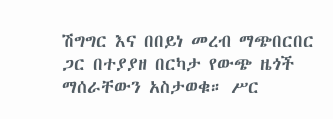ሽግግር እና በበይነ መረብ ማጭበርበር ጋር በተያያዘ በርካታ የውጭ ዜጎች ማሰራቸውን አስታወቁ። ሥር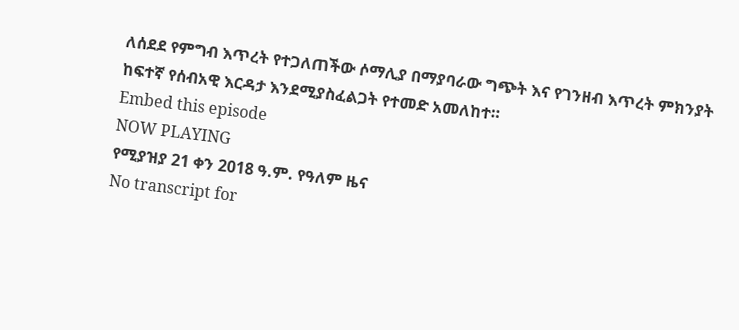ለሰደደ የምግብ እጥረት የተጋለጠችው ሶማሊያ በማያባራው ግጭት እና የገንዘብ እጥረት ምክንያት ከፍተኛ የሰብአዊ እርዳታ እንደሚያስፈልጋት የተመድ አመለከተ።
Embed this episode
NOW PLAYING
የሚያዝያ 21 ቀን 2018 ዓ.ም. የዓለም ዜና
No transcript for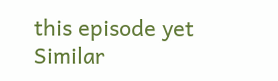this episode yet
Similar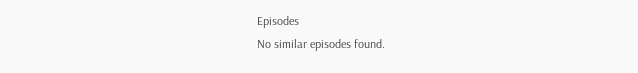Episodes
No similar episodes found.